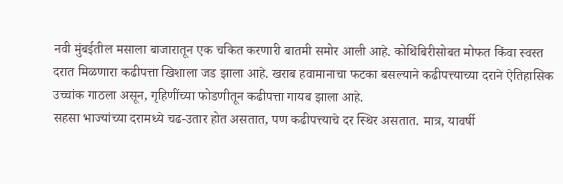नवी मुंबईतील मसाला बाजारातून एक चकित करणारी बातमी समोर आली आहे. कोथिंबिरीसोबत मोफत किंवा स्वस्त दरात मिळणारा कढीपत्ता खिशाला जड झाला आहे. खराब हवामानाचा फटका बसल्याने कढीपत्त्याच्या दराने ऐतिहासिक उच्चांक गाठला असून, गृहिणींच्या फोडणीतून कढीपत्ता गायब झाला आहे.
सहसा भाज्यांच्या दरामध्ये चढ-उतार होत असतात, पण कढीपत्त्याचे दर स्थिर असतात. मात्र, यावर्षी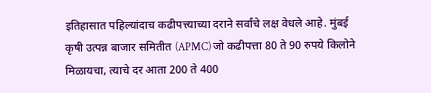इतिहासात पहिल्यांदाच कढीपत्त्याच्या दराने सर्वांचे लक्ष वेधले आहे. मुंबई कृषी उत्पन्न बाजार समितीत (APMC) जो कढीपत्ता 80 ते 90 रुपये किलोने मिळायचा, त्याचे दर आता 200 ते 400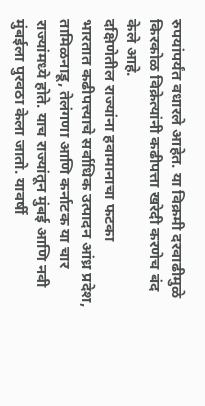रुपयांपर्यंत वधारले आहेत. या विक्रमी दरवाढीमुळे किरकोळ विक्रेत्यांनी कढीपत्ता खरेदी करणेच बंद केले आहे.
दक्षिणेतील राज्यांना हवामानाचा फटका
भारतात कढीपत्त्याचे सर्वाधिक उत्पादन आंध्र प्रदेश, तामिळनाडू, तेलंगणा आणि कर्नाटक या चार राज्यांमध्ये होते. याच राज्यांतून मुंबई आणि नवी मुंबईला पुरवठा केला जातो. यावर्षी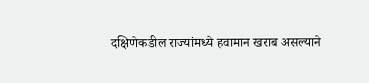दक्षिणेकडील राज्यांमध्ये हवामान खराब असल्याने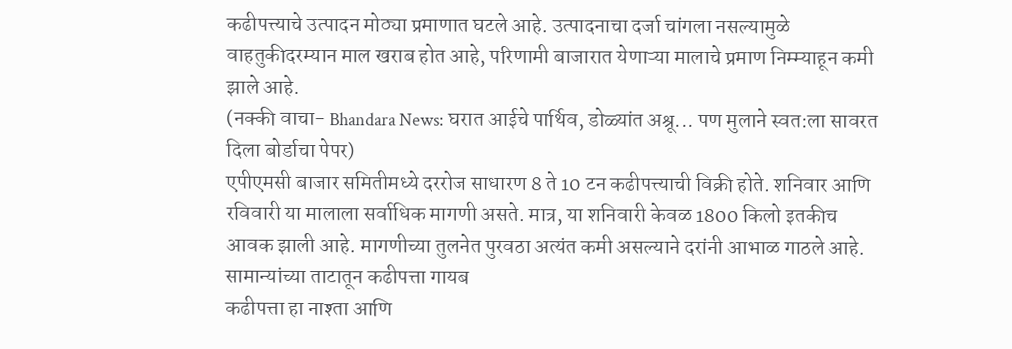कढीपत्त्याचे उत्पादन मोठ्या प्रमाणात घटले आहे. उत्पादनाचा दर्जा चांगला नसल्यामुळे वाहतुकीदरम्यान माल खराब होत आहे, परिणामी बाजारात येणाऱ्या मालाचे प्रमाण निम्म्याहून कमी झाले आहे.
(नक्की वाचा- Bhandara News: घरात आईचे पार्थिव, डोळ्यांत अश्रू... पण मुलाने स्वत:ला सावरत दिला बोर्डाचा पेपर)
एपीएमसी बाजार समितीमध्ये दररोज साधारण 8 ते 10 टन कढीपत्त्याची विक्री होते. शनिवार आणि रविवारी या मालाला सर्वाधिक मागणी असते. मात्र, या शनिवारी केवळ 1800 किलो इतकीच आवक झाली आहे. मागणीच्या तुलनेत पुरवठा अत्यंत कमी असल्याने दरांनी आभाळ गाठले आहे.
सामान्यांच्या ताटातून कढीपत्ता गायब
कढीपत्ता हा नाश्ता आणि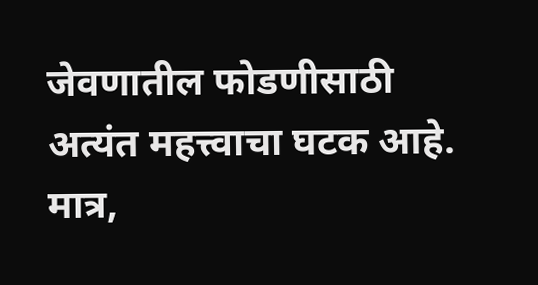जेवणातील फोडणीसाठी अत्यंत महत्त्वाचा घटक आहे. मात्र,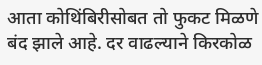आता कोथिंबिरीसोबत तो फुकट मिळणे बंद झाले आहे. दर वाढल्याने किरकोळ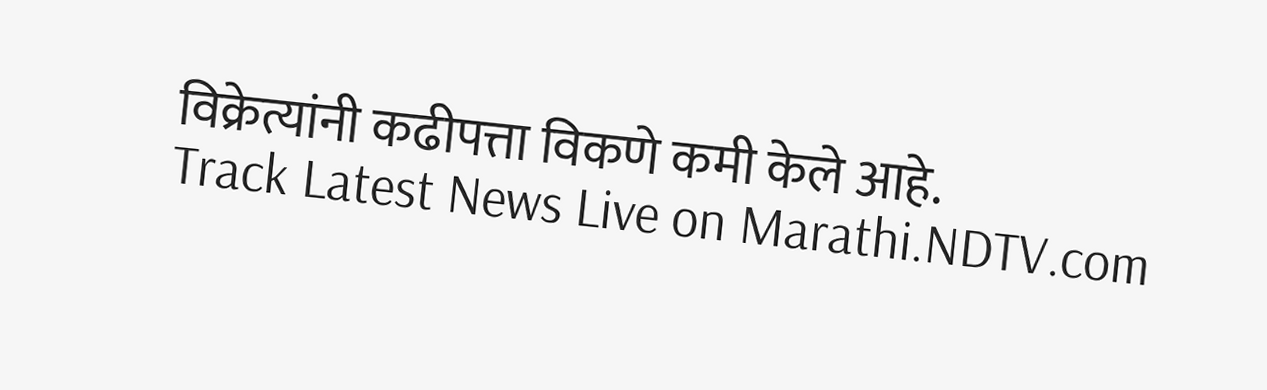विक्रेत्यांनी कढीपत्ता विकणे कमी केले आहे.
Track Latest News Live on Marathi.NDTV.com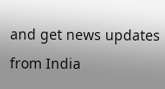and get news updates from India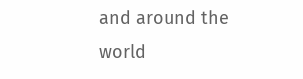and around the world